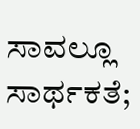ಸಾವಲ್ಲೂ ಸಾರ್ಥಕತೆ;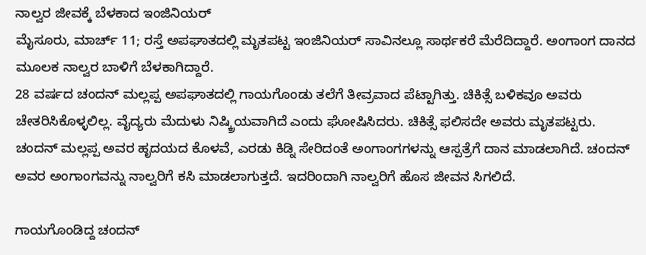ನಾಲ್ವರ ಜೀವಕ್ಕೆ ಬೆಳಕಾದ ಇಂಜಿನಿಯರ್
ಮೈಸೂರು, ಮಾರ್ಚ್ 11; ರಸ್ತೆ ಅಪಘಾತದಲ್ಲಿ ಮೃತಪಟ್ಟ ಇಂಜಿನಿಯರ್ ಸಾವಿನಲ್ಲೂ ಸಾರ್ಥಕರೆ ಮೆರೆದಿದ್ದಾರೆ. ಅಂಗಾಂಗ ದಾನದ ಮೂಲಕ ನಾಲ್ವರ ಬಾಳಿಗೆ ಬೆಳಕಾಗಿದ್ದಾರೆ.
28 ವರ್ಷದ ಚಂದನ್ ಮಲ್ಲಪ್ಪ ಅಪಘಾತದಲ್ಲಿ ಗಾಯಗೊಂಡು ತಲೆಗೆ ತೀವ್ರವಾದ ಪೆಟ್ಟಾಗಿತ್ತು. ಚಿಕಿತ್ಸೆ ಬಳಿಕವೂ ಅವರು ಚೇತರಿಸಿಕೊಳ್ಳಲಿಲ್ಲ. ವೈದ್ಯರು ಮೆದುಳು ನಿಷ್ಕ್ರಿಯವಾಗಿದೆ ಎಂದು ಘೋಷಿಸಿದರು. ಚಿಕಿತ್ಸೆ ಫಲಿಸದೇ ಅವರು ಮೃತಪಟ್ಟರು.
ಚಂದನ್ ಮಲ್ಲಪ್ಪ ಅವರ ಹೃದಯದ ಕೊಳವೆ, ಎರಡು ಕಿಡ್ನಿ ಸೇರಿದಂತೆ ಅಂಗಾಂಗಗಳನ್ನು ಆಸ್ಪತ್ರೆಗೆ ದಾನ ಮಾಡಲಾಗಿದೆ. ಚಂದನ್ ಅವರ ಅಂಗಾಂಗವನ್ನು ನಾಲ್ವರಿಗೆ ಕಸಿ ಮಾಡಲಾಗುತ್ತದೆ. ಇದರಿಂದಾಗಿ ನಾಲ್ವರಿಗೆ ಹೊಸ ಜೀವನ ಸಿಗಲಿದೆ.

ಗಾಯಗೊಂಡಿದ್ದ ಚಂದನ್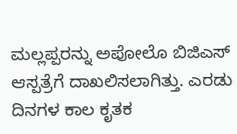ಮಲ್ಲಪ್ಪರನ್ನು ಅಪೋಲೊ ಬಿಜಿಎಸ್ ಆಸ್ಪತ್ರೆಗೆ ದಾಖಲಿಸಲಾಗಿತ್ತು. ಎರಡು ದಿನಗಳ ಕಾಲ ಕೃತಕ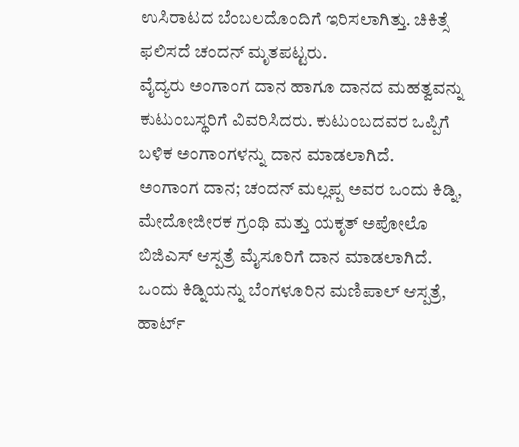ಉಸಿರಾಟದ ಬೆಂಬಲದೊಂದಿಗೆ ಇರಿಸಲಾಗಿತ್ತು. ಚಿಕಿತ್ಸೆ ಫಲಿಸದೆ ಚಂದನ್ ಮೃತಪಟ್ಟರು.
ವೈದ್ಯರು ಅಂಗಾಂಗ ದಾನ ಹಾಗೂ ದಾನದ ಮಹತ್ವವನ್ನು ಕುಟುಂಬಸ್ಥರಿಗೆ ವಿವರಿಸಿದರು. ಕುಟುಂಬದವರ ಒಪ್ಪಿಗೆ ಬಳಿಕ ಅಂಗಾಂಗಳನ್ನು ದಾನ ಮಾಡಲಾಗಿದೆ.
ಅಂಗಾಂಗ ದಾನ; ಚಂದನ್ ಮಲ್ಲಪ್ಪ ಅವರ ಒಂದು ಕಿಡ್ನಿ, ಮೇದೋಜೀರಕ ಗ್ರಂಥಿ ಮತ್ತು ಯಕೃತ್ ಅಪೋಲೊ ಬಿಜಿಎಸ್ ಆಸ್ಪತ್ರೆ ಮೈಸೂರಿಗೆ ದಾನ ಮಾಡಲಾಗಿದೆ.
ಒಂದು ಕಿಡ್ನಿಯನ್ನು ಬೆಂಗಳೂರಿನ ಮಣಿಪಾಲ್ ಆಸ್ಪತ್ರೆ, ಹಾರ್ಟ್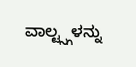ವಾಲ್ಟ್ಸ್ಗಳನ್ನು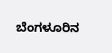ಬೆಂಗಳೂರಿನ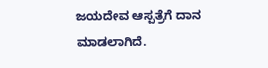ಜಯದೇವ ಆಸ್ಪತ್ರೆಗೆ ದಾನ ಮಾಡಲಾಗಿದೆ.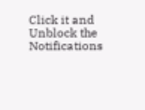Click it and Unblock the Notifications